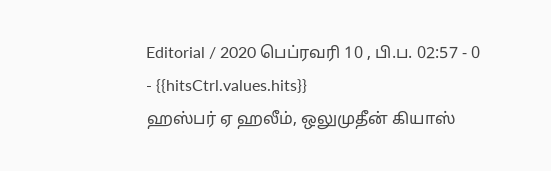Editorial / 2020 பெப்ரவரி 10 , பி.ப. 02:57 - 0 - {{hitsCtrl.values.hits}}
ஹஸ்பர் ஏ ஹலீம், ஒலுமுதீன் கியாஸ்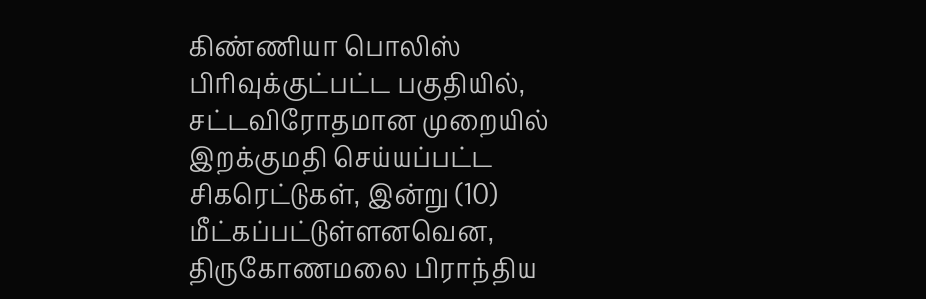கிண்ணியா பொலிஸ் பிரிவுக்குட்பட்ட பகுதியில், சட்டவிரோதமான முறையில் இறக்குமதி செய்யப்பட்ட சிகரெட்டுகள், இன்று (10) மீட்கப்பட்டுள்ளனவென, திருகோணமலை பிராந்திய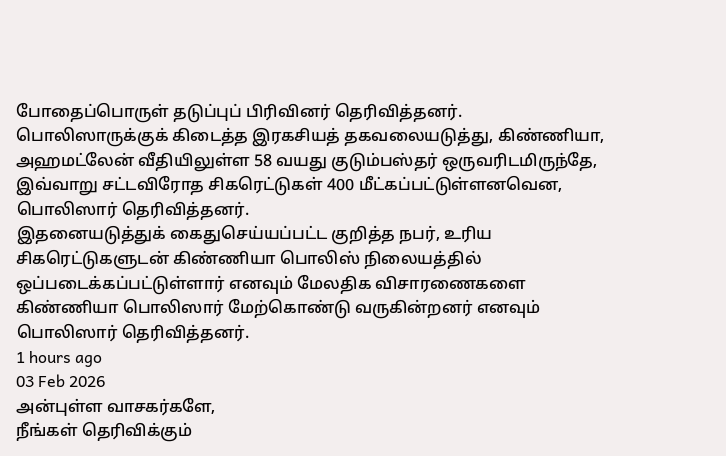போதைப்பொருள் தடுப்புப் பிரிவினர் தெரிவித்தனர்.
பொலிஸாருக்குக் கிடைத்த இரகசியத் தகவலையடுத்து, கிண்ணியா, அஹமட்லேன் வீதியிலுள்ள 58 வயது குடும்பஸ்தர் ஒருவரிடமிருந்தே, இவ்வாறு சட்டவிரோத சிகரெட்டுகள் 400 மீட்கப்பட்டுள்ளனவென, பொலிஸார் தெரிவித்தனர்.
இதனையடுத்துக் கைதுசெய்யப்பட்ட குறித்த நபர், உரிய சிகரெட்டுகளுடன் கிண்ணியா பொலிஸ் நிலையத்தில் ஒப்படைக்கப்பட்டுள்ளார் எனவும் மேலதிக விசாரணைகளை கிண்ணியா பொலிஸார் மேற்கொண்டு வருகின்றனர் எனவும் பொலிஸார் தெரிவித்தனர்.
1 hours ago
03 Feb 2026
அன்புள்ள வாசகர்களே,
நீங்கள் தெரிவிக்கும்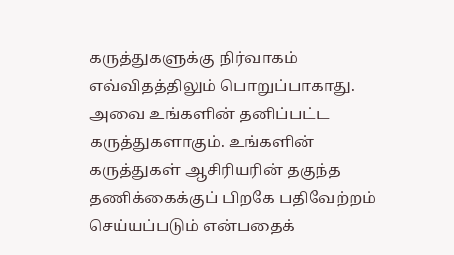கருத்துகளுக்கு நிர்வாகம் எவ்விதத்திலும் பொறுப்பாகாது. அவை உங்களின் தனிப்பட்ட கருத்துகளாகும். உங்களின் கருத்துகள் ஆசிரியரின் தகுந்த தணிக்கைக்குப் பிறகே பதிவேற்றம் செய்யப்படும் என்பதைக்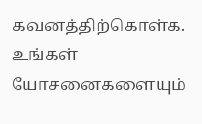கவனத்திற்கொள்க. உங்கள் யோசனைகளையும்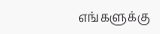எங்களுக்கு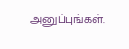அனுப்புங்கள்.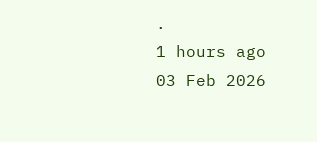.
1 hours ago
03 Feb 2026